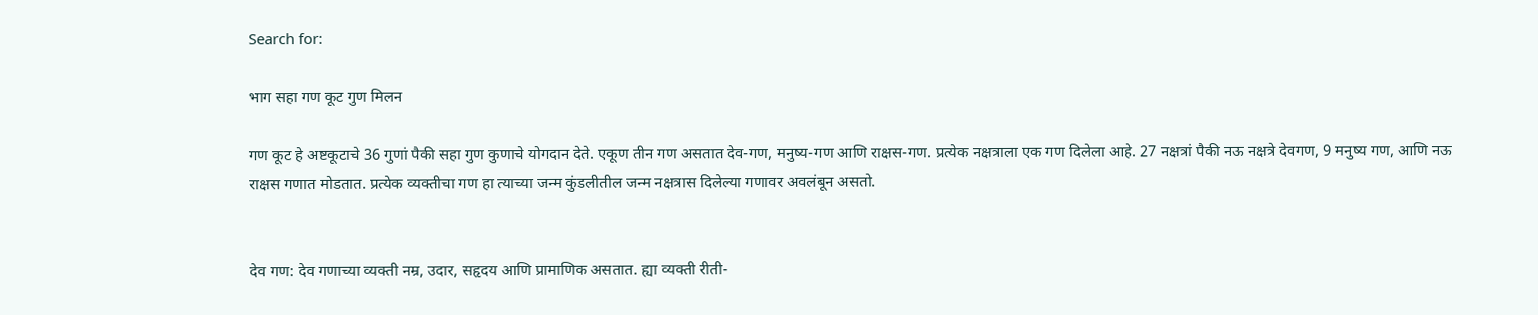Search for:

भाग सहा गण कूट गुण मिलन

गण कूट हे अष्टकूटाचे 36 गुणां पैकी सहा गुण कुणाचे योगदान देते. एकूण तीन गण असतात देव-गण, मनुष्य-गण आणि राक्षस-गण. प्रत्येक नक्षत्राला एक गण दिलेला आहे. 27 नक्षत्रां पैकी नऊ नक्षत्रे देवगण, 9 मनुष्य गण, आणि नऊ राक्षस गणात मोडतात. प्रत्येक व्यक्तीचा गण हा त्याच्या जन्म कुंडलीतील जन्म नक्षत्रास दिलेल्या गणावर अवलंबून असतो.


देव गण: देव गणाच्या व्यक्ती नम्र, उदार, सहृदय आणि प्रामाणिक असतात. ह्या व्यक्ती रीती-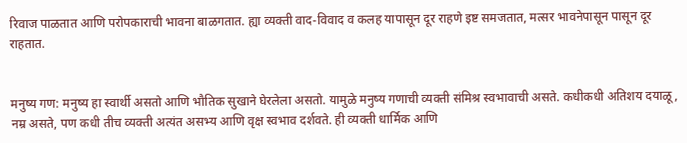रिवाज पाळतात आणि परोपकाराची भावना बाळगतात. ह्या व्यक्ती वाद-विवाद व कलह यापासून दूर राहणे इष्ट समजतात, मत्सर भावनेपासून पासून दूर राहतात.


मनुष्य गण: मनुष्य हा स्वार्थी असतो आणि भौतिक सुखाने घेरलेला असतो. यामुळे मनुष्य गणाची व्यक्ती संमिश्र स्वभावाची असते. कधीकधी अतिशय दयाळू, नम्र असते, पण कधी तीच व्यक्ती अत्यंत असभ्य आणि वृक्ष स्वभाव दर्शवते. ही व्यक्ती धार्मिक आणि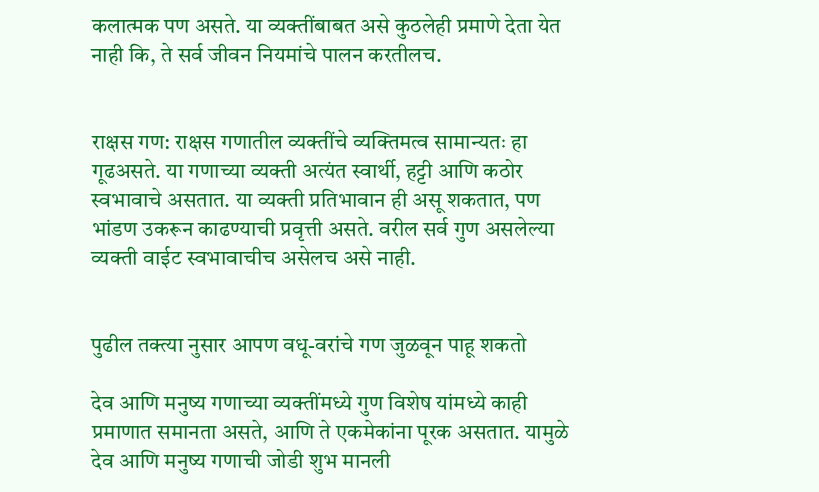कलात्मक पण असते. या व्यक्तींबाबत असे कुठलेही प्रमाणे देता येत नाही कि, ते सर्व जीवन नियमांचे पालन करतीलच.


राक्षस गण: राक्षस गणातील व्यक्तींचे व्यक्तिमत्व सामान्यतः हा गूढअसते. या गणाच्या व्यक्ती अत्यंत स्वार्थी, हट्टी आणि कठोर स्वभावाचे असतात. या व्यक्ती प्रतिभावान ही असू शकतात, पण भांडण उकरून काढण्याची प्रवृत्ती असते. वरील सर्व गुण असलेल्या व्यक्ती वाईट स्वभावाचीच असेलच असे नाही.


पुढील तक्त्या नुसार आपण वधू-वरांचे गण जुळवून पाहू शकतो

देव आणि मनुष्य गणाच्या व्यक्तींमध्ये गुण विशेष यांमध्ये काही प्रमाणात समानता असते, आणि ते एकमेकांना पूरक असतात. यामुळे देव आणि मनुष्य गणाची जोडी शुभ मानली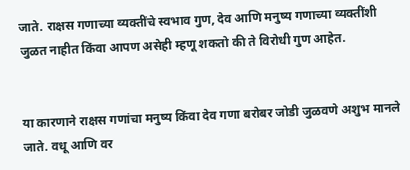जाते. राक्षस गणाच्या व्यक्तींचे स्वभाव गुण, देव आणि मनुष्य गणाच्या व्यक्तींशी जुळत नाहीत किंवा आपण असेही म्हणू शकतो की ते विरोधी गुण आहेत.


या कारणाने राक्षस गणांचा मनुष्य किंवा देव गणा बरोबर जोडी जुळवणे अशुभ मानले जाते. वधू आणि वर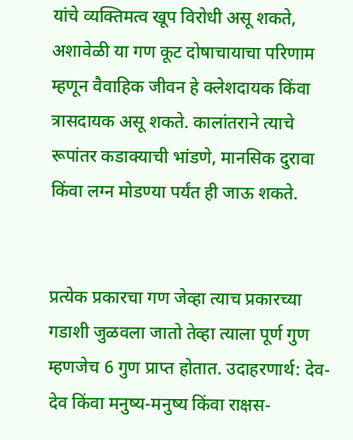यांचे व्यक्तिमत्व खूप विरोधी असू शकते, अशावेळी या गण कूट दोषाचायाचा परिणाम म्हणून वैवाहिक जीवन हे क्लेशदायक किंवा त्रासदायक असू शकते. कालांतराने त्याचे रूपांतर कडाक्याची भांडणे, मानसिक दुरावा किंवा लग्न मोडण्या पर्यंत ही जाऊ शकते.


प्रत्येक प्रकारचा गण जेव्हा त्याच प्रकारच्या गडाशी जुळवला जातो तेव्हा त्याला पूर्ण गुण म्हणजेच 6 गुण प्राप्त होतात. उदाहरणार्थ: देव-देव किंवा मनुष्य-मनुष्य किंवा राक्षस-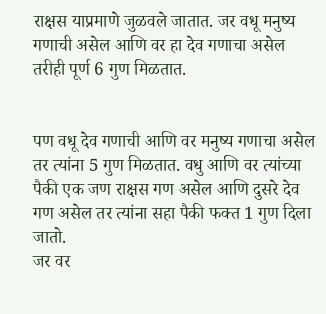राक्षस याप्रमाणे जुळवले जातात. जर वधू मनुष्य गणाची असेल आणि वर हा देव गणाचा असेल तरीही पूर्ण 6 गुण मिळतात.


पण वधू देव गणाची आणि वर मनुष्य गणाचा असेल तर त्यांना 5 गुण मिळतात. वधु आणि वर त्यांच्या पैकी एक जण राक्षस गण असेल आणि दुसरे देव गण असेल तर त्यांना सहा पैकी फक्त 1 गुण दिला जातो.
जर वर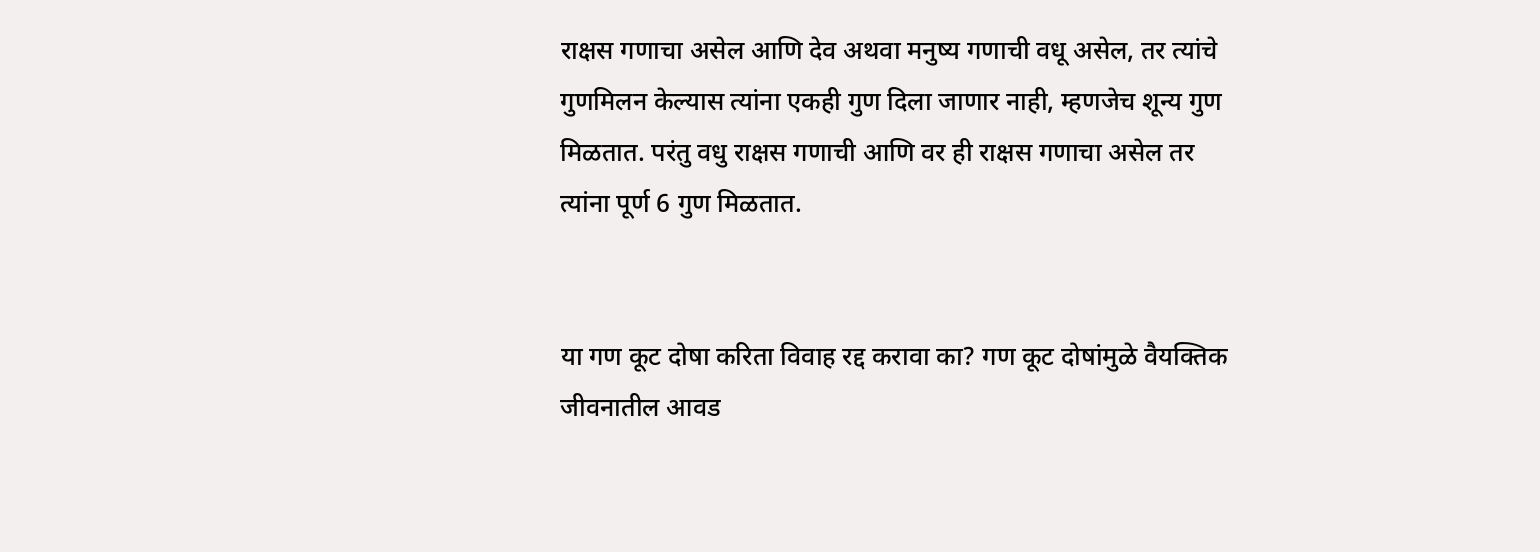राक्षस गणाचा असेल आणि देव अथवा मनुष्य गणाची वधू असेल, तर त्यांचे गुणमिलन केल्यास त्यांना एकही गुण दिला जाणार नाही, म्हणजेच शून्य गुण मिळतात. परंतु वधु राक्षस गणाची आणि वर ही राक्षस गणाचा असेल तर त्यांना पूर्ण 6 गुण मिळतात.


या गण कूट दोषा करिता विवाह रद्द करावा का? गण कूट दोषांमुळे वैयक्तिक जीवनातील आवड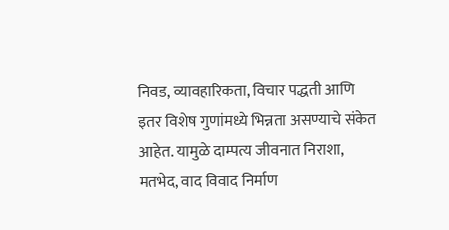निवड, व्यावहारिकता, विचार पद्धती आणि इतर विशेष गुणांमध्ये भिन्नता असण्याचे संकेत आहेत. यामुळे दाम्पत्य जीवनात निराशा, मतभेद, वाद विवाद निर्माण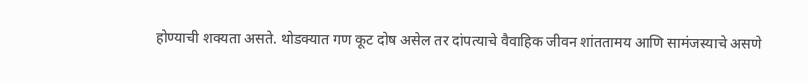होण्याची शक्यता असते. थोडक्यात गण कूट दोष असेल तर दांपत्याचे वैवाहिक जीवन शांततामय आणि सामंजस्याचे असणे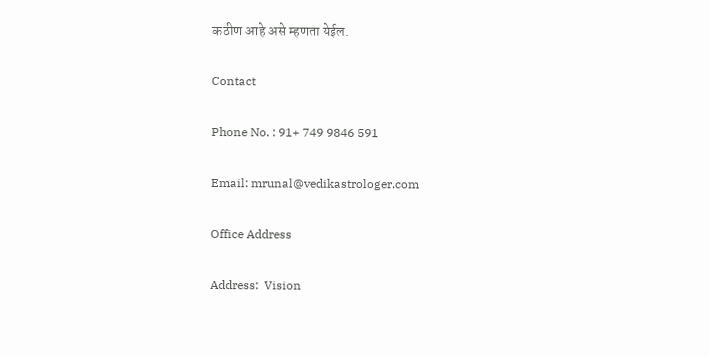कठीण आहे असे म्हणता येईल.

Contact

Phone No. : 91+ 749 9846 591

Email: mrunal@vedikastrologer.com

Office Address

Address:  Vision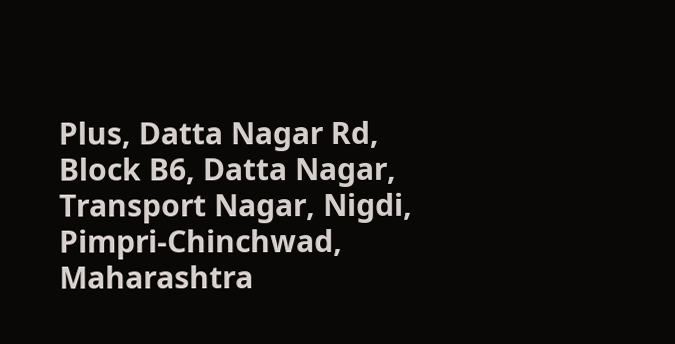Plus, Datta Nagar Rd, Block B6, Datta Nagar, Transport Nagar, Nigdi, Pimpri-Chinchwad, Maharashtra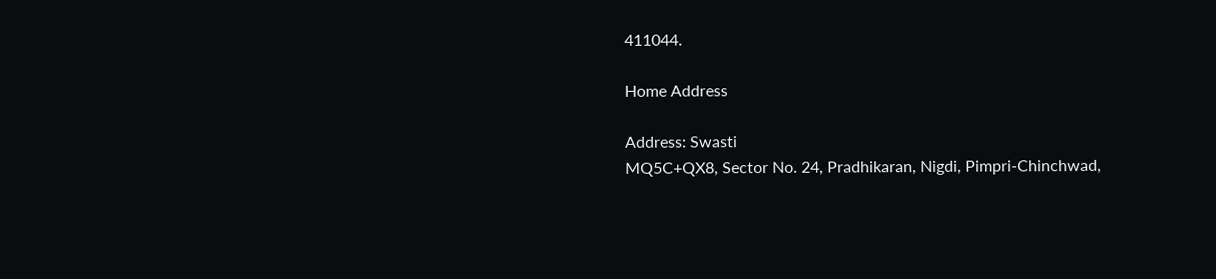411044.

Home Address

Address: Swasti
MQ5C+QX8, Sector No. 24, Pradhikaran, Nigdi, Pimpri-Chinchwad,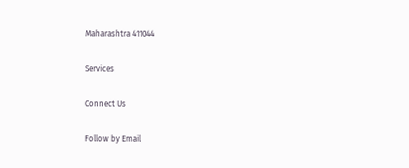Maharashtra 411044

Services

Connect Us

Follow by Email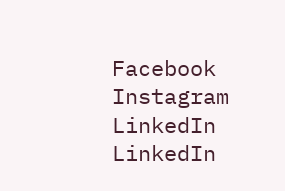Facebook
Instagram
LinkedIn
LinkedIn